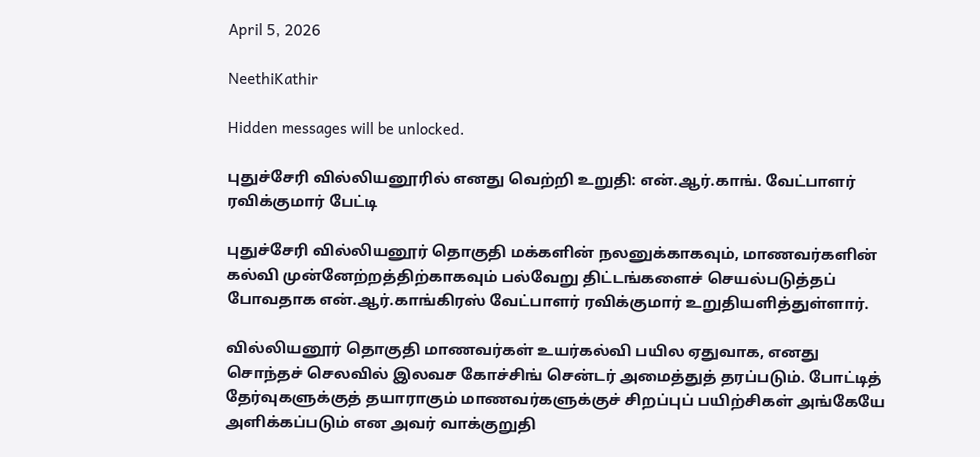April 5, 2026

NeethiKathir

Hidden messages will be unlocked.

புதுச்சேரி வில்லியனூரில் எனது வெற்றி உறுதி: என்.ஆர்.காங். வேட்பாளர் ரவிக்குமார் பேட்டி

புதுச்சேரி வில்லியனூர் தொகுதி மக்களின் நலனுக்காகவும், மாணவர்களின் கல்வி முன்னேற்றத்திற்காகவும் பல்வேறு திட்டங்களைச் செயல்படுத்தப் போவதாக என்.ஆர்.காங்கிரஸ் வேட்பாளர் ரவிக்குமார் உறுதியளித்துள்ளார்.

வில்லியனூர் தொகுதி மாணவர்கள் உயர்கல்வி பயில ஏதுவாக, எனது சொந்தச் செலவில் இலவச கோச்சிங் சென்டர் அமைத்துத் தரப்படும். போட்டித் தேர்வுகளுக்குத் தயாராகும் மாணவர்களுக்குச் சிறப்புப் பயிற்சிகள் அங்கேயே அளிக்கப்படும் என அவர் வாக்குறுதி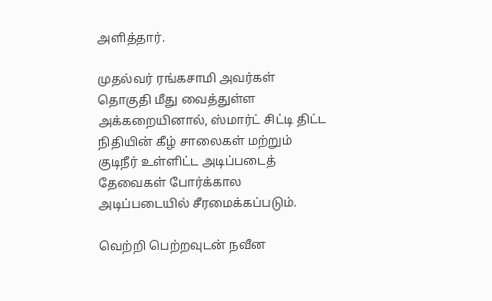அளித்தார்.

முதல்வர் ரங்கசாமி அவர்கள் தொகுதி மீது வைத்துள்ள அக்கறையினால், ஸ்மார்ட் சிட்டி திட்ட நிதியின் கீழ் சாலைகள் மற்றும் குடிநீர் உள்ளிட்ட அடிப்படைத் தேவைகள் போர்க்கால அடிப்படையில் சீரமைக்கப்படும்.

வெற்றி பெற்றவுடன் நவீன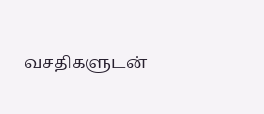வசதிகளுடன்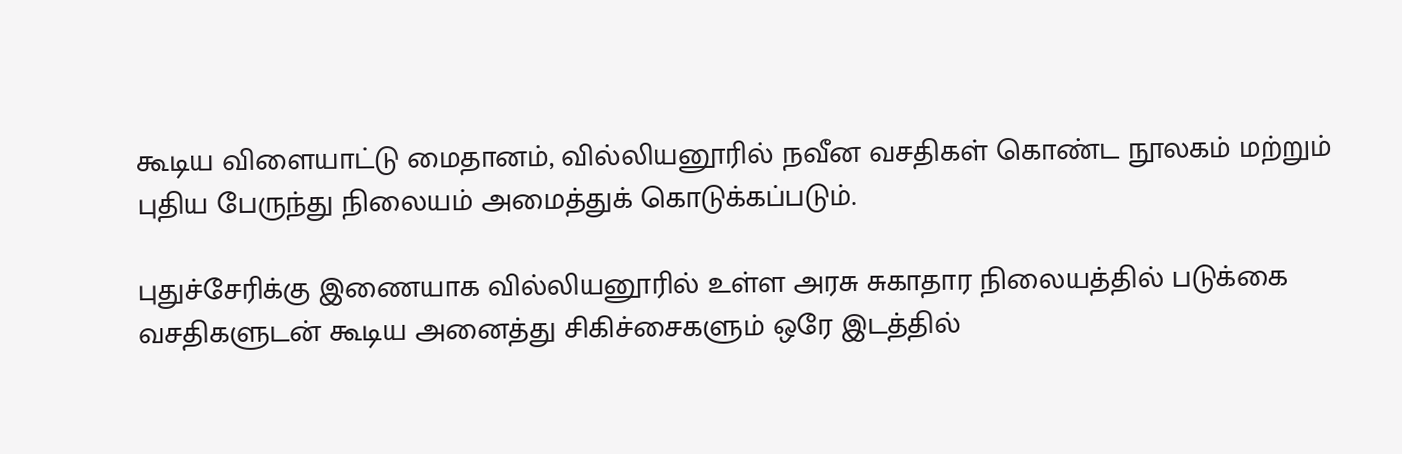கூடிய விளையாட்டு மைதானம், வில்லியனூரில் நவீன வசதிகள் கொண்ட நூலகம் மற்றும் புதிய பேருந்து நிலையம் அமைத்துக் கொடுக்கப்படும்.

புதுச்சேரிக்கு இணையாக வில்லியனூரில் உள்ள அரசு சுகாதார நிலையத்தில் படுக்கை வசதிகளுடன் கூடிய அனைத்து சிகிச்சைகளும் ஒரே இடத்தில்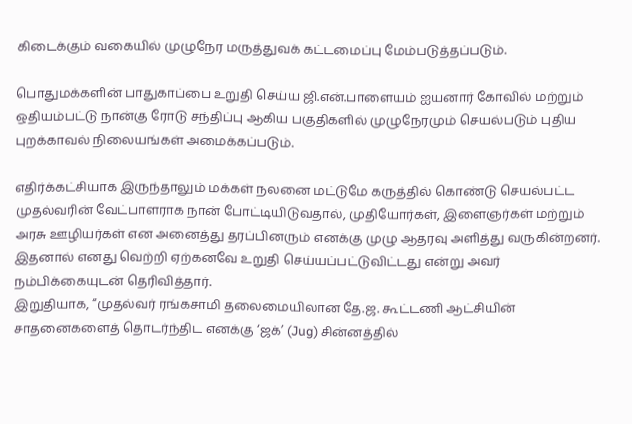கிடைக்கும் வகையில் முழுநேர மருத்துவக் கட்டமைப்பு மேம்படுத்தப்படும்.

பொதுமக்களின் பாதுகாப்பை உறுதி செய்ய ஜி.என்.பாளையம் ஐயனார் கோவில் மற்றும் ஒதியம்பட்டு நான்கு ரோடு சந்திப்பு ஆகிய பகுதிகளில் முழுநேரமும் செயல்படும் புதிய புறக்காவல் நிலையங்கள் அமைக்கப்படும்.

எதிர்க்கட்சியாக இருந்தாலும் மக்கள் நலனை மட்டுமே கருத்தில் கொண்டு செயல்பட்ட முதல்வரின் வேட்பாளராக நான் போட்டியிடுவதால், முதியோர்கள், இளைஞர்கள் மற்றும் அரசு ஊழியர்கள் என அனைத்து தரப்பினரும் எனக்கு முழு ஆதரவு அளித்து வருகின்றனர். இதனால் எனது வெற்றி ஏற்கனவே உறுதி செய்யப்பட்டுவிட்டது என்று அவர் நம்பிக்கையுடன் தெரிவித்தார்.
இறுதியாக, “முதல்வர் ரங்கசாமி தலைமையிலான தே.ஜ. கூட்டணி ஆட்சியின் சாதனைகளைத் தொடர்ந்திட எனக்கு ‘ஜக்’ (Jug) சின்னத்தில்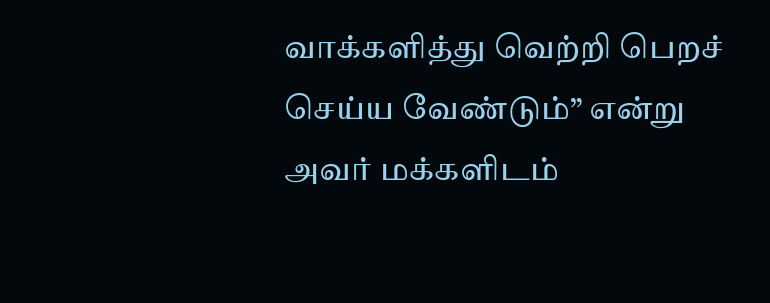வாக்களித்து வெற்றி பெறச் செய்ய வேண்டும்” என்று அவர் மக்களிடம்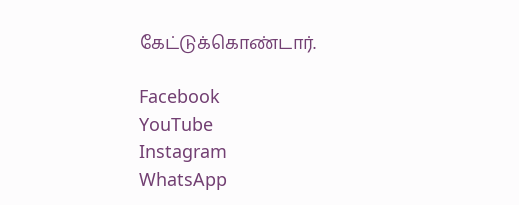கேட்டுக்கொண்டார்.

Facebook
YouTube
Instagram
WhatsApp